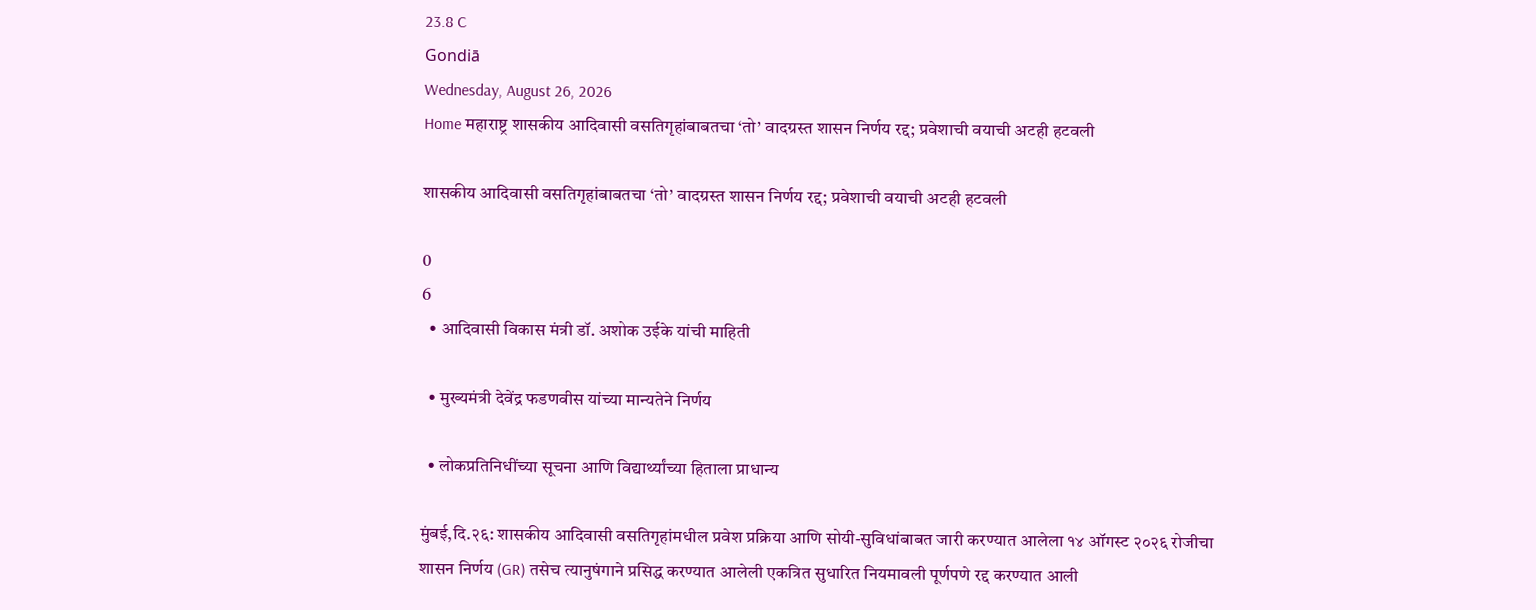23.8 C
Gondiā
Wednesday, August 26, 2026
Home महाराष्ट्र शासकीय आदिवासी वसतिगृहांबाबतचा ‘तो’ वादग्रस्त शासन निर्णय रद्द; प्रवेशाची वयाची अटही हटवली

शासकीय आदिवासी वसतिगृहांबाबतचा ‘तो’ वादग्रस्त शासन निर्णय रद्द; प्रवेशाची वयाची अटही हटवली

0
6
  • आदिवासी विकास मंत्री डॉ. अशोक उईके यांची माहिती

  • मुख्यमंत्री देवेंद्र फडणवीस यांच्या मान्यतेने निर्णय

  • लोकप्रतिनिधींच्या सूचना आणि विद्यार्थ्यांच्या हिताला प्राधान्य

मुंबई,दि.२६: शासकीय आदिवासी वसतिगृहांमधील प्रवेश प्रक्रिया आणि सोयी-सुविधांबाबत जारी करण्यात आलेला १४ ऑगस्ट २०२६ रोजीचा शासन निर्णय (GR) तसेच त्यानुषंगाने प्रसिद्ध करण्यात आलेली एकत्रित सुधारित नियमावली पूर्णपणे रद्द करण्यात आली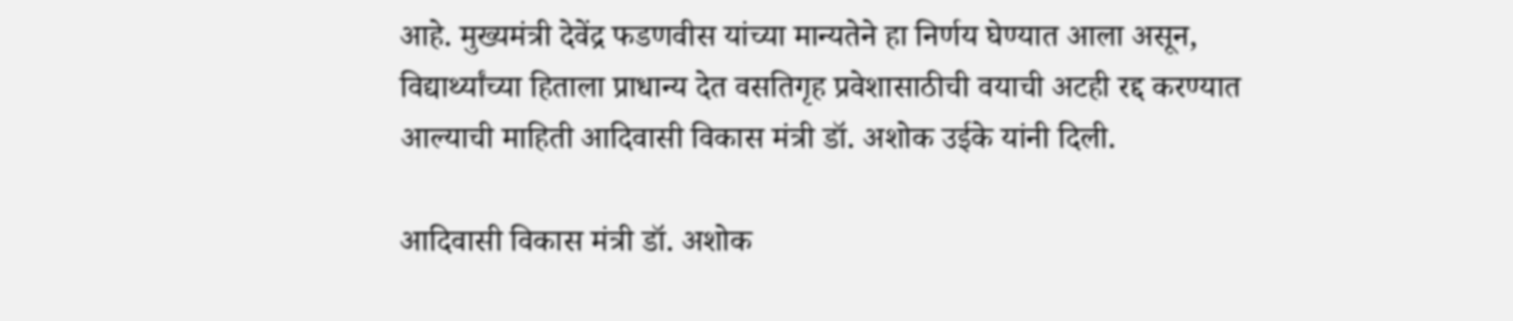आहे. मुख्यमंत्री देवेंद्र फडणवीस यांच्या मान्यतेने हा निर्णय घेण्यात आला असून, विद्यार्थ्यांच्या हिताला प्राधान्य देत वसतिगृह प्रवेशासाठीची वयाची अटही रद्द करण्यात आल्याची माहिती आदिवासी विकास मंत्री डॉ. अशोक उईके यांनी दिली.

आदिवासी विकास मंत्री डॉ. अशोक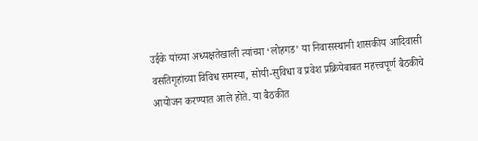उईके यांच्या अध्यक्षतेखाली त्यांच्या ‘लोहगड’ या निवासस्थानी शासकीय आदिवासी वसतिगृहांच्या विविध समस्या, सोयी-सुविधा व प्रवेश प्रक्रियेबाबत महत्त्वपूर्ण बैठकीचे आयोजन करण्यात आले होते. या बैठकीत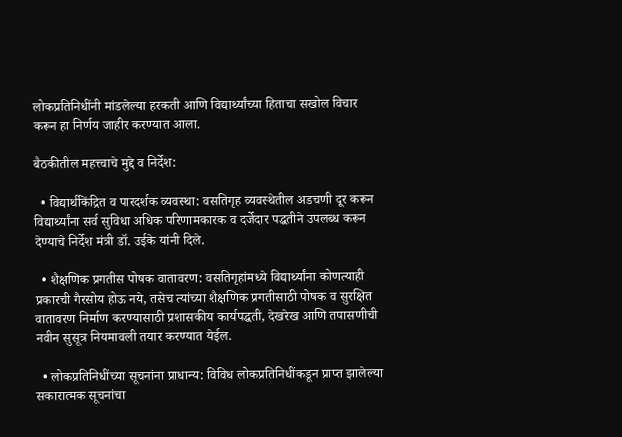लोकप्रतिनिधींनी मांडलेल्या हरकती आणि विद्यार्थ्यांच्या हिताचा सखोल विचार करून हा निर्णय जाहीर करण्यात आला.

बैठकीतील महत्त्वाचे मुद्दे व निर्देश:

  • विद्यार्थीकेंद्रित व पारदर्शक व्यवस्था: वसतिगृह व्यवस्थेतील अडचणी दूर करून विद्यार्थ्यांना सर्व सुविधा अधिक परिणामकारक व दर्जेदार पद्धतीने उपलब्ध करून देण्याचे निर्देश मंत्री डॉ. उईके यांनी दिले.

  • शैक्षणिक प्रगतीस पोषक वातावरण: वसतिगृहांमध्ये विद्यार्थ्यांना कोणत्याही प्रकारची गैरसोय होऊ नये, तसेच त्यांच्या शैक्षणिक प्रगतीसाठी पोषक व सुरक्षित वातावरण निर्माण करण्यासाठी प्रशासकीय कार्यपद्धती, देखरेख आणि तपासणीची नवीन सुसूत्र नियमावली तयार करण्यात येईल.

  • लोकप्रतिनिधींच्या सूचनांना प्राधान्य: विविध लोकप्रतिनिधींकडून प्राप्त झालेल्या सकारात्मक सूचनांचा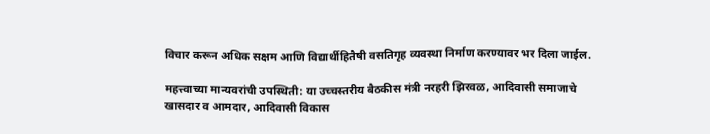विचार करून अधिक सक्षम आणि विद्यार्थीहितैषी वसतिगृह व्यवस्था निर्माण करण्यावर भर दिला जाईल.

महत्त्वाच्या मान्यवरांची उपस्थिती: या उच्चस्तरीय बैठकीस मंत्री नरहरी झिरवळ, आदिवासी समाजाचे खासदार व आमदार, आदिवासी विकास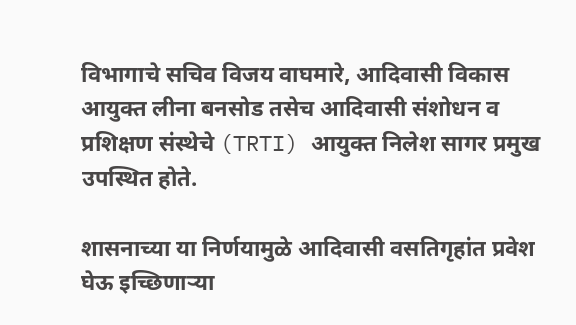विभागाचे सचिव विजय वाघमारे, आदिवासी विकास आयुक्त लीना बनसोड तसेच आदिवासी संशोधन व प्रशिक्षण संस्थेचे (TRTI) आयुक्त निलेश सागर प्रमुख उपस्थित होते.

शासनाच्या या निर्णयामुळे आदिवासी वसतिगृहांत प्रवेश घेऊ इच्छिणाऱ्या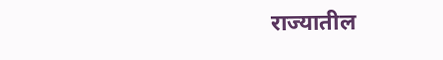राज्यातील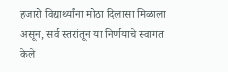हजारो विद्यार्थ्यांना मोठा दिलासा मिळाला असून, सर्व स्तरांतून या निर्णयाचे स्वागत केले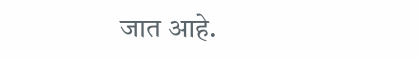जात आहे.